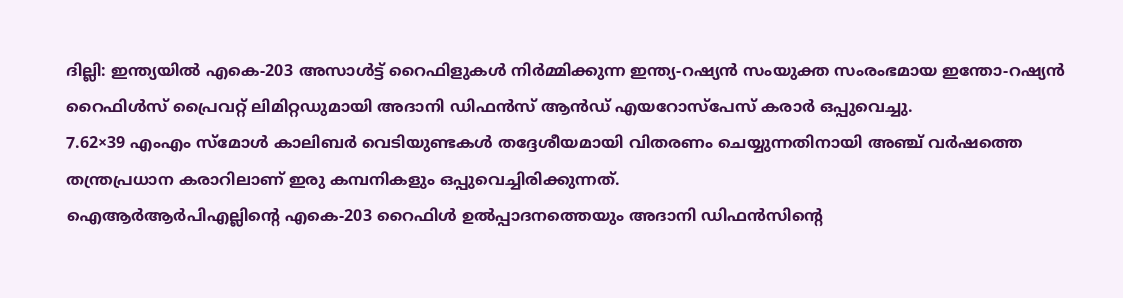ദില്ലി: ഇന്ത്യയിൽ എകെ-203 അസാൾട്ട് റൈഫിളുകൾ നിർമ്മിക്കുന്ന ഇന്ത്യ-റഷ്യൻ സംയുക്ത സംരംഭമായ ഇന്തോ-റഷ്യൻ റൈഫിൾസ് പ്രൈവറ്റ് ലിമിറ്റഡുമായി അദാനി ഡിഫൻസ് ആൻഡ് എയറോസ്പേസ് കരാർ ഒപ്പുവെച്ചു.
7.62×39 എംഎം സ്മോൾ കാലിബർ വെടിയുണ്ടകൾ തദ്ദേശീയമായി വിതരണം ചെയ്യുന്നതിനായി അഞ്ച് വർഷത്തെ തന്ത്രപ്രധാന കരാറിലാണ് ഇരു കമ്പനികളും ഒപ്പുവെച്ചിരിക്കുന്നത്.
ഐആർആർപിഎല്ലിന്റെ എകെ-203 റൈഫിൾ ഉൽപ്പാദനത്തെയും അദാനി ഡിഫൻസിന്റെ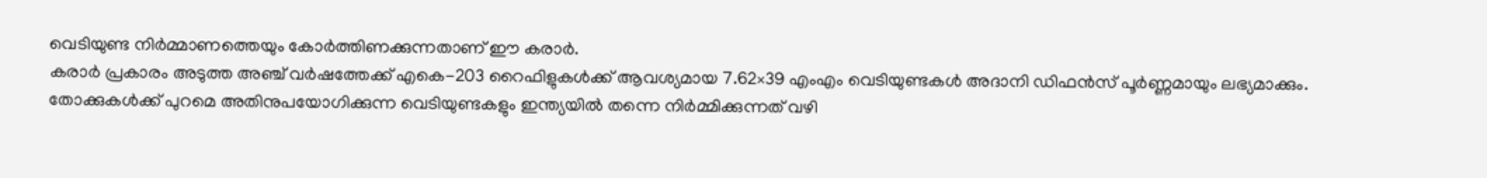വെടിയുണ്ട നിർമ്മാണത്തെയും കോർത്തിണക്കുന്നതാണ് ഈ കരാർ.
കരാർ പ്രകാരം അടുത്ത അഞ്ച് വർഷത്തേക്ക് എകെ-203 റൈഫിളുകൾക്ക് ആവശ്യമായ 7.62×39 എംഎം വെടിയുണ്ടകൾ അദാനി ഡിഫൻസ് പൂർണ്ണമായും ലഭ്യമാക്കും.
തോക്കുകൾക്ക് പുറമെ അതിനുപയോഗിക്കുന്ന വെടിയുണ്ടകളും ഇന്ത്യയിൽ തന്നെ നിർമ്മിക്കുന്നത് വഴി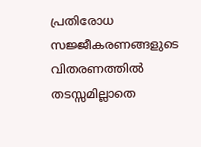പ്രതിരോധ സജ്ജീകരണങ്ങളുടെ വിതരണത്തിൽ തടസ്സമില്ലാതെ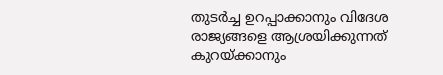തുടർച്ച ഉറപ്പാക്കാനും വിദേശ രാജ്യങ്ങളെ ആശ്രയിക്കുന്നത് കുറയ്ക്കാനും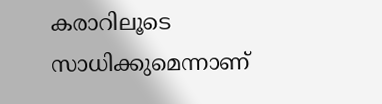കരാറിലൂടെ സാധിക്കുമെന്നാണ്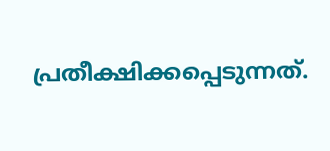പ്രതീക്ഷിക്കപ്പെടുന്നത്.